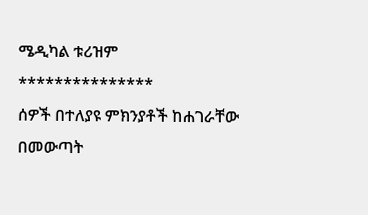ሜዲካል ቱሪዝም
***************
ሰዎች በተለያዩ ምክንያቶች ከሐገራቸው በመውጣት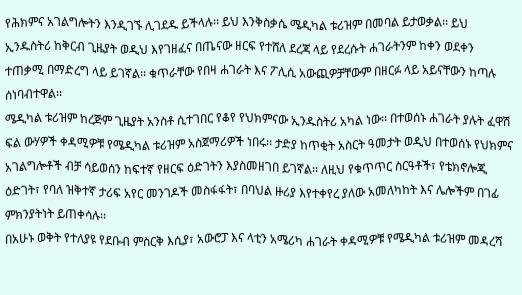የሕክምና አገልግሎትን እንዲገኙ ሊገደዱ ይችላሉ፡፡ ይህ እንቅስቃሴ ሜዲካል ቱሪዝም በመባል ይታወቃል፡፡ ይህ ኢንዱስትሪ ከቅርብ ጊዜያት ወዲህ እየገዘፈና በጤናው ዘርፍ የተሸለ ደረጃ ላይ የደረሱት ሐገራትንም ከቀን ወደቀን ተጠቃሚ በማድረግ ላይ ይገኛል፡፡ ቁጥራቸው የበዛ ሐገራት እና ፖሊሲ አውጪዎቻቸውም በዘርፉ ላይ አይናቸውን ከጣሉ ሰነባብተዋል፡፡
ሜዲካል ቱሪዝም ከረጅም ጊዜያት አንስቶ ሲተገበር የቆየ የህክምናው ኢንዱስትሪ አካል ነው፡፡ በተወሰኑ ሐገራት ያሉት ፈዋሽ ፍል ውሃዎች ቀዳሚዎቹ የሜዲካል ቱሪዝም አስጀማሪዎች ነበሩ፡፡ ታድያ ከጥቂት አስርት ዓመታት ወዲህ በተወሰኑ የህክምና አገልግሎቶች ብቻ ሳይወሰን ከፍተኛ የዘርፍ ዕድገትን እያስመዘገበ ይገኛል፡፡ ለዚህ የቁጥጥር ስርዓቶች፣ የቴክኖሎጂ ዕድገት፣ የባለ ዝቅተኛ ታሪፍ አየር መንገዶች መስፋፋት፣ በባህል ዙሪያ እየተቀየረ ያለው አመለካከት እና ሌሎችም በገፊ ምክንያትነት ይጠቀሳሉ፡፡
በአሁኑ ወቅት የተለያዩ የደቡብ ምስርቅ እሲያ፣ አውሮፓ እና ላቲን አሜሪካ ሐገራት ቀዳሚዎቹ የሜዲካል ቱሪዝም መዳረሻ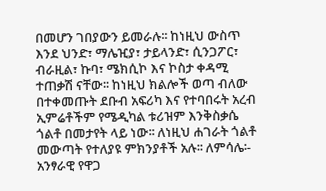በመሆን ገበያውን ይመራሉ፡፡ ከነዚህ ውስጥ እንደ ህንድ፣ ማሌዢያ፣ ታይላንድ፣ ሲንጋፖር፣ ብራዚል፣ ኩባ፣ ሜክሲኮ እና ኮስታ ቀዳሚ ተጠቃሽ ናቸው፡፡ ከነዚህ ክልሎች ወጣ ብለው በተቀመጡት ደቡብ አፍሪካ እና የተባበሩት አረብ ኢምሬቶችም የሜዲካል ቱሪዝም እንቅስቃሴ ጎልቶ በመታየት ላይ ነው፡፡ ለነዚህ ሐገራት ጎልቶ መውጣት የተለያዩ ምክንያቶች አሉ፡፡ ለምሳሌ፡- አንፃራዊ የዋጋ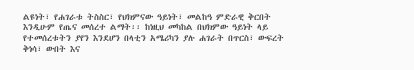ልዩነት፣ የሐገራቱ ትስስር፣ የህክምናው ዓይነት፣ መልከዓ ምድራዊ ቅርበት እንዲሁም የጤና መሰረተ ልማት፡፡ ከነዚህ መካከል በህክምው ዓይነት ላይ የተመሰረቱትን ያየን እንደሆን በላቲን አሜሪካን ያሉ ሐገራት በጥርስ፣ ውፍረት ቅነሳ፣ ውበት እና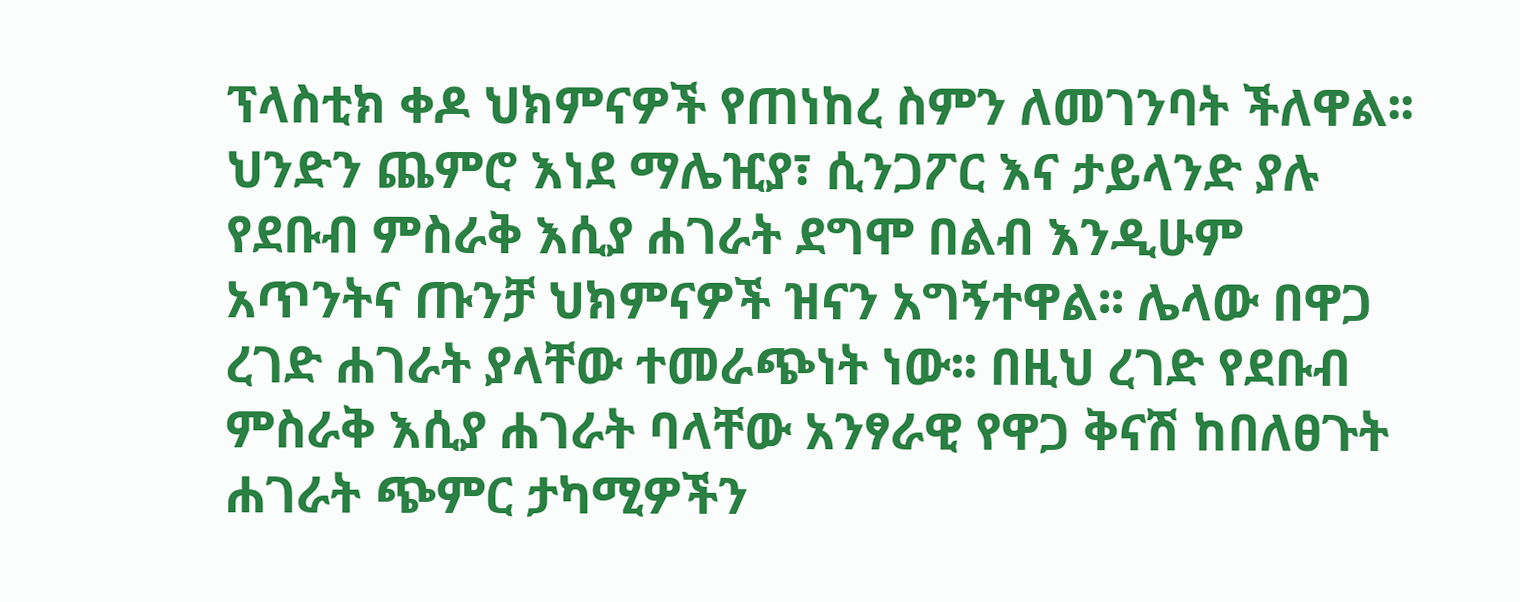ፕላስቲክ ቀዶ ህክምናዎች የጠነከረ ስምን ለመገንባት ችለዋል፡፡ ህንድን ጨምሮ እነደ ማሌዢያ፣ ሲንጋፖር እና ታይላንድ ያሉ የደቡብ ምስራቅ እሲያ ሐገራት ደግሞ በልብ እንዲሁም አጥንትና ጡንቻ ህክምናዎች ዝናን አግኝተዋል፡፡ ሌላው በዋጋ ረገድ ሐገራት ያላቸው ተመራጭነት ነው፡፡ በዚህ ረገድ የደቡብ ምስራቅ እሲያ ሐገራት ባላቸው አንፃራዊ የዋጋ ቅናሽ ከበለፀጉት ሐገራት ጭምር ታካሚዎችን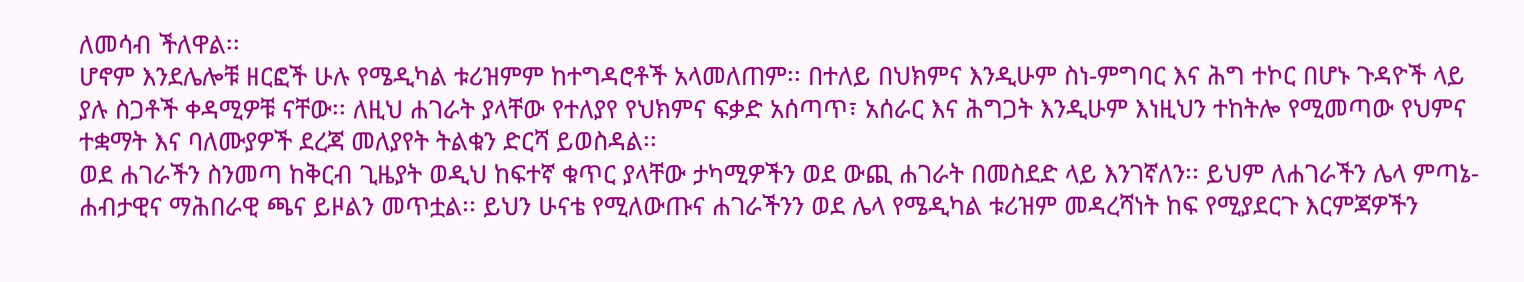ለመሳብ ችለዋል፡፡
ሆኖም እንደሌሎቹ ዘርፎች ሁሉ የሜዲካል ቱሪዝምም ከተግዳሮቶች አላመለጠም፡፡ በተለይ በህክምና እንዲሁም ስነ-ምግባር እና ሕግ ተኮር በሆኑ ጉዳዮች ላይ ያሉ ስጋቶች ቀዳሚዎቹ ናቸው፡፡ ለዚህ ሐገራት ያላቸው የተለያየ የህክምና ፍቃድ አሰጣጥ፣ አሰራር እና ሕግጋት እንዲሁም እነዚህን ተከትሎ የሚመጣው የህምና ተቋማት እና ባለሙያዎች ደረጃ መለያየት ትልቁን ድርሻ ይወስዳል፡፡
ወደ ሐገራችን ስንመጣ ከቅርብ ጊዜያት ወዲህ ከፍተኛ ቁጥር ያላቸው ታካሚዎችን ወደ ውጪ ሐገራት በመስደድ ላይ እንገኛለን፡፡ ይህም ለሐገራችን ሌላ ምጣኔ-ሐብታዊና ማሕበራዊ ጫና ይዞልን መጥቷል፡፡ ይህን ሁናቴ የሚለውጡና ሐገራችንን ወደ ሌላ የሜዲካል ቱሪዝም መዳረሻነት ከፍ የሚያደርጉ እርምጃዎችን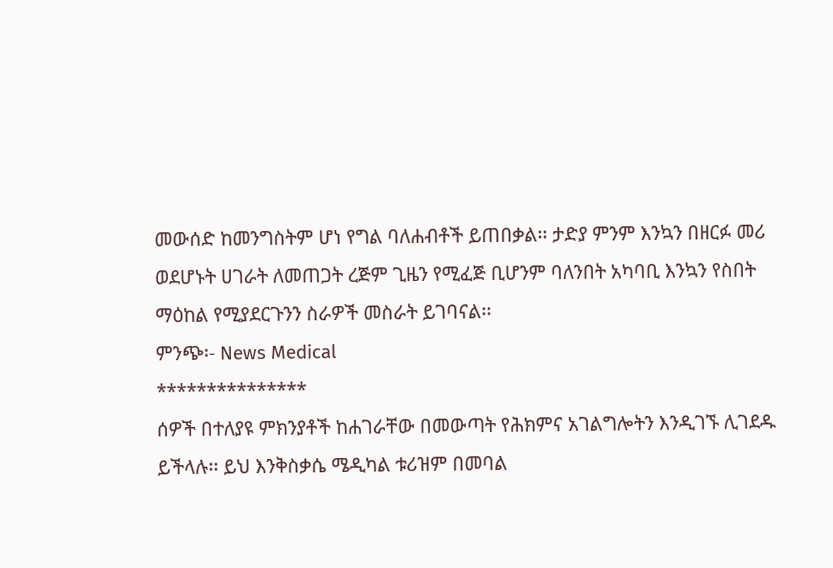መውሰድ ከመንግስትም ሆነ የግል ባለሐብቶች ይጠበቃል፡፡ ታድያ ምንም እንኳን በዘርፉ መሪ ወደሆኑት ሀገራት ለመጠጋት ረጅም ጊዜን የሚፈጅ ቢሆንም ባለንበት አካባቢ እንኳን የስበት ማዕከል የሚያደርጉንን ስራዎች መስራት ይገባናል፡፡
ምንጭ፡- News Medical
***************
ሰዎች በተለያዩ ምክንያቶች ከሐገራቸው በመውጣት የሕክምና አገልግሎትን እንዲገኙ ሊገደዱ ይችላሉ፡፡ ይህ እንቅስቃሴ ሜዲካል ቱሪዝም በመባል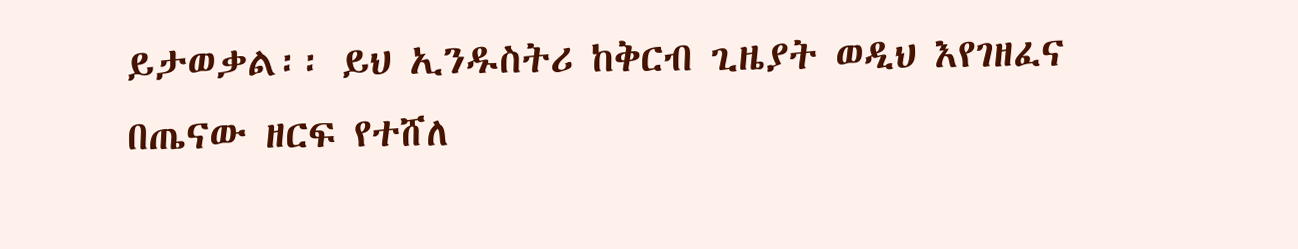ይታወቃል፡፡ ይህ ኢንዱስትሪ ከቅርብ ጊዜያት ወዲህ እየገዘፈና በጤናው ዘርፍ የተሸለ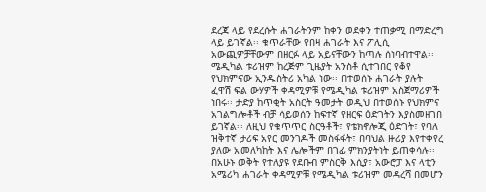ደረጃ ላይ የደረሱት ሐገራትንም ከቀን ወደቀን ተጠቃሚ በማድረግ ላይ ይገኛል፡፡ ቁጥራቸው የበዛ ሐገራት እና ፖሊሲ አውጪዎቻቸውም በዘርፉ ላይ አይናቸውን ከጣሉ ሰነባብተዋል፡፡
ሜዲካል ቱሪዝም ከረጅም ጊዜያት አንስቶ ሲተገበር የቆየ የህክምናው ኢንዱስትሪ አካል ነው፡፡ በተወሰኑ ሐገራት ያሉት ፈዋሽ ፍል ውሃዎች ቀዳሚዎቹ የሜዲካል ቱሪዝም አስጀማሪዎች ነበሩ፡፡ ታድያ ከጥቂት አስርት ዓመታት ወዲህ በተወሰኑ የህክምና አገልግሎቶች ብቻ ሳይወሰን ከፍተኛ የዘርፍ ዕድገትን እያስመዘገበ ይገኛል፡፡ ለዚህ የቁጥጥር ስርዓቶች፣ የቴክኖሎጂ ዕድገት፣ የባለ ዝቅተኛ ታሪፍ አየር መንገዶች መስፋፋት፣ በባህል ዙሪያ እየተቀየረ ያለው አመለካከት እና ሌሎችም በገፊ ምክንያትነት ይጠቀሳሉ፡፡
በአሁኑ ወቅት የተለያዩ የደቡብ ምስርቅ እሲያ፣ አውሮፓ እና ላቲን አሜሪካ ሐገራት ቀዳሚዎቹ የሜዲካል ቱሪዝም መዳረሻ በመሆን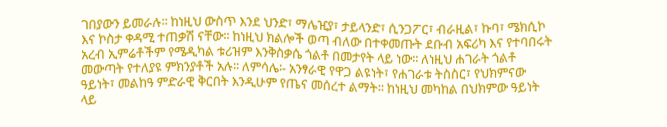ገበያውን ይመራሉ፡፡ ከነዚህ ውስጥ እንደ ህንድ፣ ማሌዢያ፣ ታይላንድ፣ ሲንጋፖር፣ ብራዚል፣ ኩባ፣ ሜክሲኮ እና ኮስታ ቀዳሚ ተጠቃሽ ናቸው፡፡ ከነዚህ ክልሎች ወጣ ብለው በተቀመጡት ደቡብ አፍሪካ እና የተባበሩት አረብ ኢምሬቶችም የሜዲካል ቱሪዝም እንቅስቃሴ ጎልቶ በመታየት ላይ ነው፡፡ ለነዚህ ሐገራት ጎልቶ መውጣት የተለያዩ ምክንያቶች አሉ፡፡ ለምሳሌ፡- አንፃራዊ የዋጋ ልዩነት፣ የሐገራቱ ትስስር፣ የህክምናው ዓይነት፣ መልከዓ ምድራዊ ቅርበት እንዲሁም የጤና መሰረተ ልማት፡፡ ከነዚህ መካከል በህክምው ዓይነት ላይ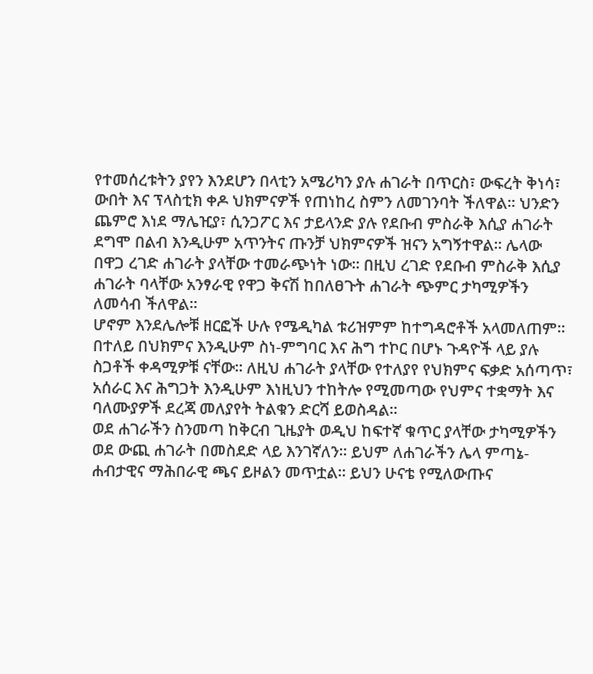የተመሰረቱትን ያየን እንደሆን በላቲን አሜሪካን ያሉ ሐገራት በጥርስ፣ ውፍረት ቅነሳ፣ ውበት እና ፕላስቲክ ቀዶ ህክምናዎች የጠነከረ ስምን ለመገንባት ችለዋል፡፡ ህንድን ጨምሮ እነደ ማሌዢያ፣ ሲንጋፖር እና ታይላንድ ያሉ የደቡብ ምስራቅ እሲያ ሐገራት ደግሞ በልብ እንዲሁም አጥንትና ጡንቻ ህክምናዎች ዝናን አግኝተዋል፡፡ ሌላው በዋጋ ረገድ ሐገራት ያላቸው ተመራጭነት ነው፡፡ በዚህ ረገድ የደቡብ ምስራቅ እሲያ ሐገራት ባላቸው አንፃራዊ የዋጋ ቅናሽ ከበለፀጉት ሐገራት ጭምር ታካሚዎችን ለመሳብ ችለዋል፡፡
ሆኖም እንደሌሎቹ ዘርፎች ሁሉ የሜዲካል ቱሪዝምም ከተግዳሮቶች አላመለጠም፡፡ በተለይ በህክምና እንዲሁም ስነ-ምግባር እና ሕግ ተኮር በሆኑ ጉዳዮች ላይ ያሉ ስጋቶች ቀዳሚዎቹ ናቸው፡፡ ለዚህ ሐገራት ያላቸው የተለያየ የህክምና ፍቃድ አሰጣጥ፣ አሰራር እና ሕግጋት እንዲሁም እነዚህን ተከትሎ የሚመጣው የህምና ተቋማት እና ባለሙያዎች ደረጃ መለያየት ትልቁን ድርሻ ይወስዳል፡፡
ወደ ሐገራችን ስንመጣ ከቅርብ ጊዜያት ወዲህ ከፍተኛ ቁጥር ያላቸው ታካሚዎችን ወደ ውጪ ሐገራት በመስደድ ላይ እንገኛለን፡፡ ይህም ለሐገራችን ሌላ ምጣኔ-ሐብታዊና ማሕበራዊ ጫና ይዞልን መጥቷል፡፡ ይህን ሁናቴ የሚለውጡና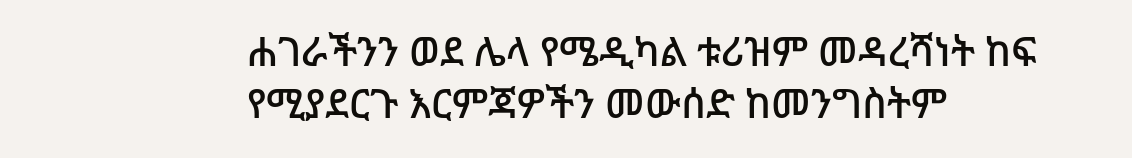ሐገራችንን ወደ ሌላ የሜዲካል ቱሪዝም መዳረሻነት ከፍ የሚያደርጉ እርምጃዎችን መውሰድ ከመንግስትም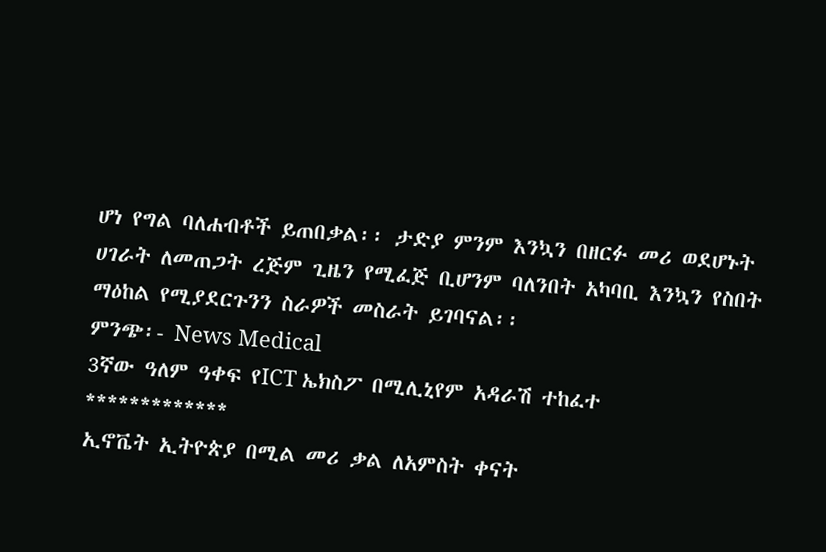ሆነ የግል ባለሐብቶች ይጠበቃል፡፡ ታድያ ምንም እንኳን በዘርፉ መሪ ወደሆኑት ሀገራት ለመጠጋት ረጅም ጊዜን የሚፈጅ ቢሆንም ባለንበት አካባቢ እንኳን የስበት ማዕከል የሚያደርጉንን ስራዎች መስራት ይገባናል፡፡
ምንጭ፡- News Medical
3ኛው ዓለም ዓቀፍ የICT ኤክስፖ በሚሊኒየም አዳራሽ ተከፈተ
*************
ኢኖቬት ኢትዮጵያ በሚል መሪ ቃል ለአምስት ቀናት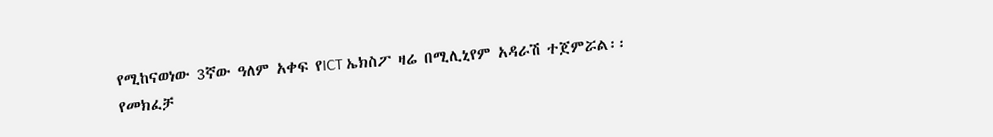የሚከናወነው 3ኛው ዓለም አቀፍ የICT ኤክስፖ ዛሬ በሚሊኒየም አዳራሽ ተጀምሯል፡፡
የመክፈቻ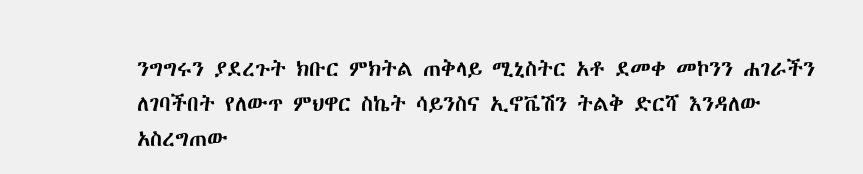ንግግሩን ያደረጉት ክቡር ምክትል ጠቅላይ ሚኒስትር አቶ ደመቀ መኮንን ሐገራችን ለገባችበት የለውጥ ምህዋር ስኬት ሳይንስና ኢኖቬሽን ትልቅ ድርሻ እንዳለው አስረግጠው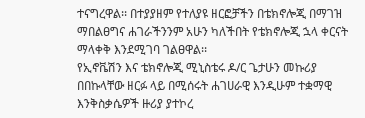ተናግረዋል፡፡ በተያያዘም የተለያዩ ዘርፎቻችን በቴክኖሎጂ በማገዝ ማበልፀግና ሐገራችንንም አሁን ካለችበት የቴክኖሎጂ ኋላ ቀርናት ማላቀቅ እንደሚገባ ገልፀዋል፡፡
የኢኖቬሽን እና ቴክኖሎጂ ሚኒስቴሩ ዶ/ር ጌታሁን መኩሪያ በበኩላቸው ዘርፉ ላይ በሚሰሩት ሐገሀራዊ እንዲሁም ተቋማዊ እንቅስቃሴዎች ዙሪያ ያተኮረ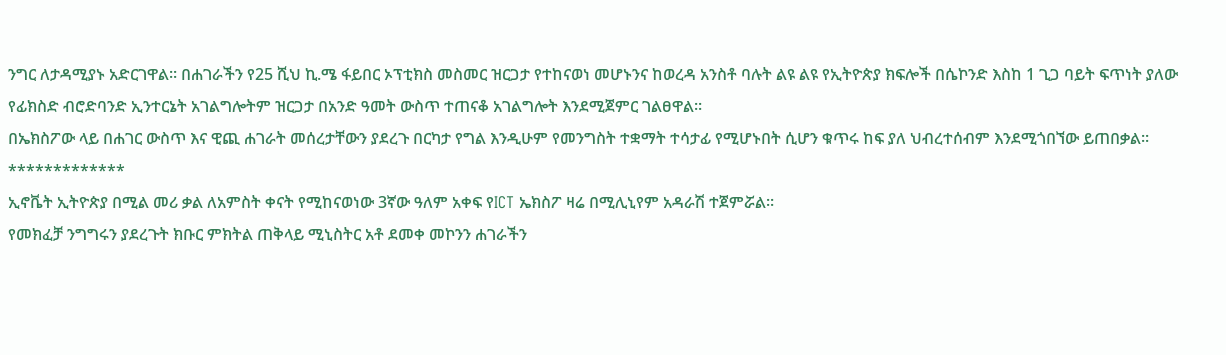ንግር ለታዳሚያኑ አድርገዋል፡፡ በሐገራችን የ25 ሺህ ኪ.ሜ ፋይበር ኦፕቲክስ መስመር ዝርጋታ የተከናወነ መሆኑንና ከወረዳ አንስቶ ባሉት ልዩ ልዩ የኢትዮጵያ ክፍሎች በሴኮንድ እስከ 1 ጊጋ ባይት ፍጥነት ያለው የፊክስድ ብሮድባንድ ኢንተርኔት አገልግሎትም ዝርጋታ በአንድ ዓመት ውስጥ ተጠናቆ አገልግሎት እንደሚጀምር ገልፀዋል፡፡
በኤክስፖው ላይ በሐገር ውስጥ እና ዊጪ ሐገራት መሰረታቸውን ያደረጉ በርካታ የግል እንዲሁም የመንግስት ተቋማት ተሳታፊ የሚሆኑበት ሲሆን ቁጥሩ ከፍ ያለ ህብረተሰብም እንደሚጎበኘው ይጠበቃል፡፡
*************
ኢኖቬት ኢትዮጵያ በሚል መሪ ቃል ለአምስት ቀናት የሚከናወነው 3ኛው ዓለም አቀፍ የICT ኤክስፖ ዛሬ በሚሊኒየም አዳራሽ ተጀምሯል፡፡
የመክፈቻ ንግግሩን ያደረጉት ክቡር ምክትል ጠቅላይ ሚኒስትር አቶ ደመቀ መኮንን ሐገራችን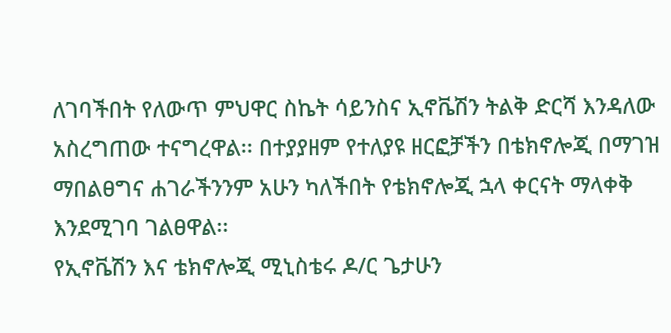ለገባችበት የለውጥ ምህዋር ስኬት ሳይንስና ኢኖቬሽን ትልቅ ድርሻ እንዳለው አስረግጠው ተናግረዋል፡፡ በተያያዘም የተለያዩ ዘርፎቻችን በቴክኖሎጂ በማገዝ ማበልፀግና ሐገራችንንም አሁን ካለችበት የቴክኖሎጂ ኋላ ቀርናት ማላቀቅ እንደሚገባ ገልፀዋል፡፡
የኢኖቬሽን እና ቴክኖሎጂ ሚኒስቴሩ ዶ/ር ጌታሁን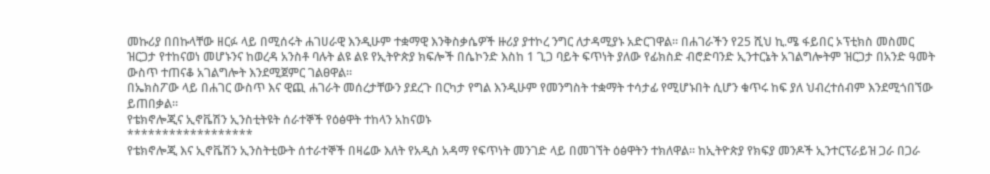መኩሪያ በበኩላቸው ዘርፉ ላይ በሚሰሩት ሐገሀራዊ እንዲሁም ተቋማዊ እንቅስቃሴዎች ዙሪያ ያተኮረ ንግር ለታዳሚያኑ አድርገዋል፡፡ በሐገራችን የ25 ሺህ ኪ.ሜ ፋይበር ኦፕቲክስ መስመር ዝርጋታ የተከናወነ መሆኑንና ከወረዳ አንስቶ ባሉት ልዩ ልዩ የኢትዮጵያ ክፍሎች በሴኮንድ እስከ 1 ጊጋ ባይት ፍጥነት ያለው የፊክስድ ብሮድባንድ ኢንተርኔት አገልግሎትም ዝርጋታ በአንድ ዓመት ውስጥ ተጠናቆ አገልግሎት እንደሚጀምር ገልፀዋል፡፡
በኤክስፖው ላይ በሐገር ውስጥ እና ዊጪ ሐገራት መሰረታቸውን ያደረጉ በርካታ የግል እንዲሁም የመንግስት ተቋማት ተሳታፊ የሚሆኑበት ሲሆን ቁጥሩ ከፍ ያለ ህብረተሰብም እንደሚጎበኘው ይጠበቃል፡፡
የቴክኖሎጂና ኢኖቬሽን ኢንስቲትዩት ሰራተኞች የዕፅዋት ተከላን አከናወኑ
******************
የቴክኖሎጂ እና ኢኖቬሽን ኢንስትቲውት ሰተራተኞች በዛሬው እለት የአዲስ አዳማ የፍጥነት መንገድ ላይ በመገኘት ዕፅዋትን ተክለዋል፡፡ ከኢትዮጵያ የክፍያ መንዶች ኢንተርፕራይዝ ጋራ በጋራ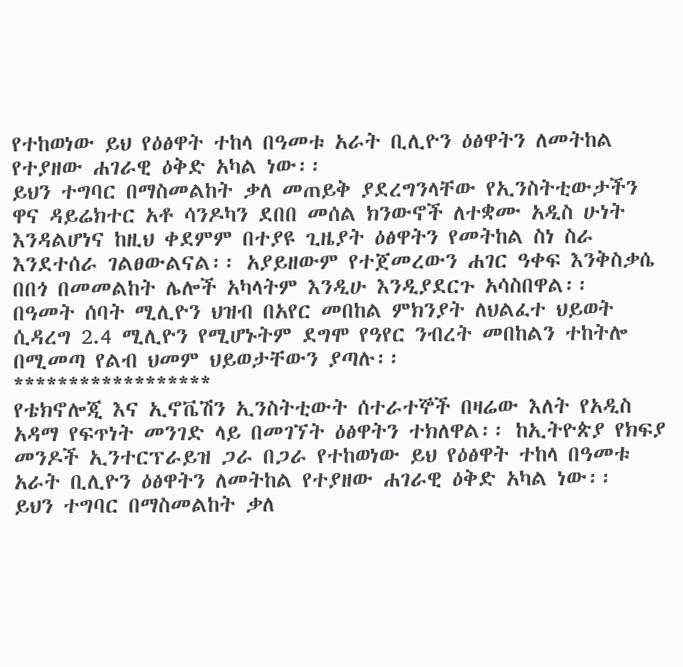የተከወነው ይህ የዕፅዋት ተከላ በዓመቱ አራት ቢሊዮን ዕፅዋትን ለመትከል የተያዘው ሐገራዊ ዕቅድ አካል ነው፡፡
ይህን ተግባር በማስመልከት ቃለ መጠይቅ ያደረግንላቸው የኢንስትቲውታችን ዋና ዳይሬክተር አቶ ሳንዶካን ደበበ መሰል ክንውኖች ለተቋሙ አዲስ ሁነት እንዳልሆነና ከዚህ ቀደምም በተያዩ ጊዜያት ዕፅዋትን የመትከል ስነ ስራ እንደተሰራ ገልፀውልናል፡፡ አያይዘውም የተጀመረውን ሐገር ዓቀፍ እንቅስቃሴ በበጎ በመመልከት ሌሎች አካላትም እንዲሁ እንዲያደርጉ አሳስበዋል፡፡
በዓመት ሰባት ሚሊዮን ህዝብ በአየር መበከል ምክንያት ለህልፈተ ህይወት ሲዳረግ 2.4 ሚሊዮን የሚሆኑትም ደግሞ የዓየር ንብረት መበከልን ተከትሎ በሚመጣ የልብ ህመም ህይወታቸውን ያጣሉ፡፡
******************
የቴክኖሎጂ እና ኢኖቬሽን ኢንስትቲውት ሰተራተኞች በዛሬው እለት የአዲስ አዳማ የፍጥነት መንገድ ላይ በመገኘት ዕፅዋትን ተክለዋል፡፡ ከኢትዮጵያ የክፍያ መንዶች ኢንተርፕራይዝ ጋራ በጋራ የተከወነው ይህ የዕፅዋት ተከላ በዓመቱ አራት ቢሊዮን ዕፅዋትን ለመትከል የተያዘው ሐገራዊ ዕቅድ አካል ነው፡፡
ይህን ተግባር በማስመልከት ቃለ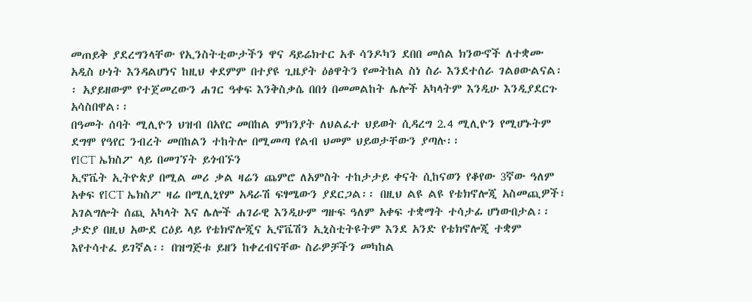መጠይቅ ያደረግንላቸው የኢንስትቲውታችን ዋና ዳይሬክተር አቶ ሳንዶካን ደበበ መሰል ክንውኖች ለተቋሙ አዲስ ሁነት እንዳልሆነና ከዚህ ቀደምም በተያዩ ጊዜያት ዕፅዋትን የመትከል ስነ ስራ እንደተሰራ ገልፀውልናል፡፡ አያይዘውም የተጀመረውን ሐገር ዓቀፍ እንቅስቃሴ በበጎ በመመልከት ሌሎች አካላትም እንዲሁ እንዲያደርጉ አሳስበዋል፡፡
በዓመት ሰባት ሚሊዮን ህዝብ በአየር መበከል ምክንያት ለህልፈተ ህይወት ሲዳረግ 2.4 ሚሊዮን የሚሆኑትም ደግሞ የዓየር ንብረት መበከልን ተከትሎ በሚመጣ የልብ ህመም ህይወታቸውን ያጣሉ፡፡
የICT ኤክስፖ ላይ በመገኘት ይጎብኙን
ኢኖቬት ኢትዮጵያ በሚል መሪ ቃል ዛሬን ጨምሮ ለአምስት ተከታታይ ቀናት ሲከናወን የቆየው 3ኛው ዓለም አቀፍ የICT ኤክስፖ ዛሬ በሚሊኒየም አዳራሽ ፍፃሜውን ያደርጋል፡፡ በዚህ ልዩ ልዩ የቴክኖሎጂ አስመጪዎች፣ አገልግሎት ሰጪ አካላት እና ሌሎች ሐገራዊ እንዲሁም ግዙፍ ዓለም አቀፍ ተቋማት ተሳታፊ ሆነውበታል፡፡
ታድያ በዚህ አውደ ርዕይ ላይ የቴክኖሎጂና ኢኖቬሽን ኢኒስቲትዩትም እንደ አንድ የቴክኖሎጂ ተቋም እየተሳተፈ ይገኛል፡፡ በዝግጅቱ ይዘን ከቀረብናቸው ስራዎቻችን መካከል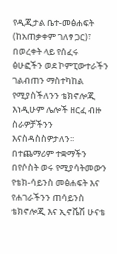የዲጂታል ቤተ-መፅሐፍት (ከአጠቃቀም ገለፃ ጋር)፣ በወረቀት ላይ የሰፈሩ ፅሁፎችን ወደ ኮምፒውተራችን ገልብጠን ማስተካከል የሚያስችለንን ቴክኖሎጂ እነዲሁም ሌሎች ዘርፈ ብዙ ስራዎቻችንን እናስዳስስዎታለን፡፡ በተጨማሪም ተቋማችን በየሶስት ወሩ የሚያሳትመውን የቴክ-ሳይንስ መፅሐፍት እና የሐገራችንን ጠሳይንስ ቴክኖሎጂ እና ኢኖቬሽ ሁናቴ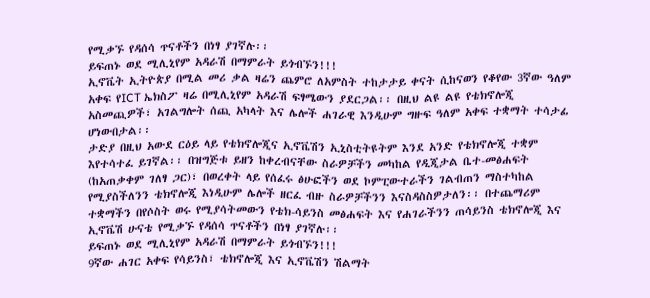የሚቃኙ የዳሰሳ ጥናቶችን በነፃ ያገኛሉ፡፡
ይፍጠኑ ወደ ሚሊኒየም አዳራሽ በማምራት ይጎብኙን!!!
ኢኖቬት ኢትዮጵያ በሚል መሪ ቃል ዛሬን ጨምሮ ለአምስት ተከታታይ ቀናት ሲከናወን የቆየው 3ኛው ዓለም አቀፍ የICT ኤክስፖ ዛሬ በሚሊኒየም አዳራሽ ፍፃሜውን ያደርጋል፡፡ በዚህ ልዩ ልዩ የቴክኖሎጂ አስመጪዎች፣ አገልግሎት ሰጪ አካላት እና ሌሎች ሐገራዊ እንዲሁም ግዙፍ ዓለም አቀፍ ተቋማት ተሳታፊ ሆነውበታል፡፡
ታድያ በዚህ አውደ ርዕይ ላይ የቴክኖሎጂና ኢኖቬሽን ኢኒስቲትዩትም እንደ አንድ የቴክኖሎጂ ተቋም እየተሳተፈ ይገኛል፡፡ በዝግጅቱ ይዘን ከቀረብናቸው ስራዎቻችን መካከል የዲጂታል ቤተ-መፅሐፍት (ከአጠቃቀም ገለፃ ጋር)፣ በወረቀት ላይ የሰፈሩ ፅሁፎችን ወደ ኮምፒውተራችን ገልብጠን ማስተካከል የሚያስችለንን ቴክኖሎጂ እነዲሁም ሌሎች ዘርፈ ብዙ ስራዎቻችንን እናስዳስስዎታለን፡፡ በተጨማሪም ተቋማችን በየሶስት ወሩ የሚያሳትመውን የቴክ-ሳይንስ መፅሐፍት እና የሐገራችንን ጠሳይንስ ቴክኖሎጂ እና ኢኖቬሽ ሁናቴ የሚቃኙ የዳሰሳ ጥናቶችን በነፃ ያገኛሉ፡፡
ይፍጠኑ ወደ ሚሊኒየም አዳራሽ በማምራት ይጎብኙን!!!
9ኛው ሐገር አቀፍ የሳይንስ፣ ቴክኖሎጂ እና ኢኖቬሽን ሽልማት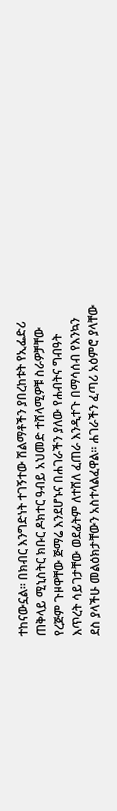ተከናውኗል፡፡ በክብር እንግድነት ተገኝተው ሽልማቶችን ያበረከቱት የኢፌድሪ ጠቅላይ ሚኒስትር ክቡር ዶክተር ዓብይ አህመድ ተሸላሚዎቹ ስራዎቻቸው የረጅም ጉዞዋቸው ጅማሬ እንደሆኑና በሐገራችን ያለው የሐብትና ግብዓት እጥረት ሳይገታቸው ወደፊትም ለተሸለ ፈጠራ እንዲተጉ በማሳሰብ የእንኳን ደስ ያላችሁ መልዕክታቸውን አስተላልፈዋል፡፡ ሐገራችን ፈጣሪ አዕምሮ ያላቸው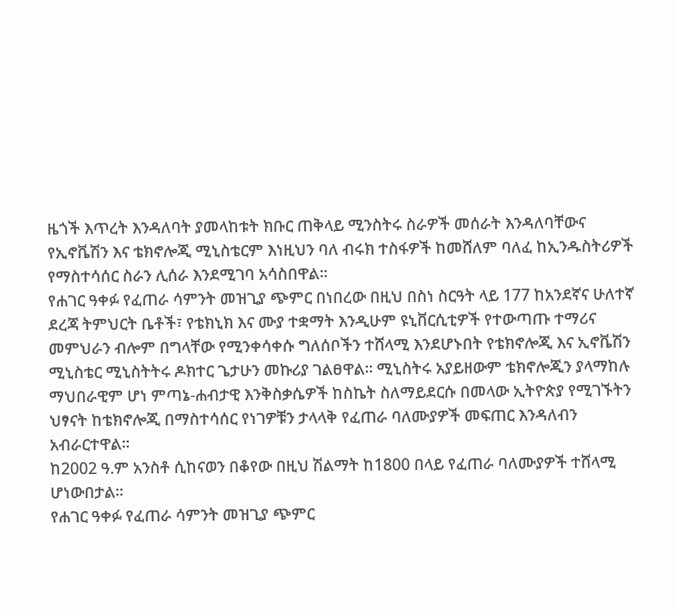ዜጎች እጥረት እንዳለባት ያመላከቱት ክቡር ጠቅላይ ሚንስትሩ ስራዎች መሰራት እንዳለባቸውና የኢኖቬሽን እና ቴክኖሎጂ ሚኒስቴርም እነዚህን ባለ ብሩክ ተስፋዎች ከመሸለም ባለፈ ከኢንዱስትሪዎች የማስተሳሰር ስራን ሊሰራ እንደሚገባ አሳስበዋል፡፡
የሐገር ዓቀፉ የፈጠራ ሳምንት መዝጊያ ጭምር በነበረው በዚህ በስነ ስርዓት ላይ 177 ከአንደኛና ሁለተኛ ደረጃ ትምህርት ቤቶች፣ የቴክኒክ እና ሙያ ተቋማት እንዲሁም ዩኒቨርሲቲዎች የተውጣጡ ተማሪና መምህራን ብሎም በግላቸው የሚንቀሳቀሱ ግለሰቦችን ተሸላሚ እንደሆኑበት የቴክኖሎጂ እና ኢኖቬሽን ሚኒስቴር ሚኒስትትሩ ዶክተር ጌታሁን መኩሪያ ገልፀዋል፡፡ ሚኒስትሩ አያይዘውም ቴክኖሎጂን ያላማከሉ ማህበራዊም ሆነ ምጣኔ-ሐብታዊ እንቅስቃሴዎች ከስኬት ስለማይደርሱ በመላው ኢትዮጵያ የሚገኙትን ህፃናት ከቴክኖሎጂ በማስተሳሰር የነገዎቹን ታላላቅ የፈጠራ ባለሙያዎች መፍጠር እንዳለብን አብራርተዋል፡፡
ከ2002 ዓ.ም አንስቶ ሲከናወን በቆየው በዚህ ሽልማት ከ1800 በላይ የፈጠራ ባለሙያዎች ተሸላሚ ሆነውበታል፡፡
የሐገር ዓቀፉ የፈጠራ ሳምንት መዝጊያ ጭምር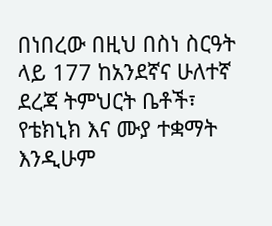በነበረው በዚህ በስነ ስርዓት ላይ 177 ከአንደኛና ሁለተኛ ደረጃ ትምህርት ቤቶች፣ የቴክኒክ እና ሙያ ተቋማት እንዲሁም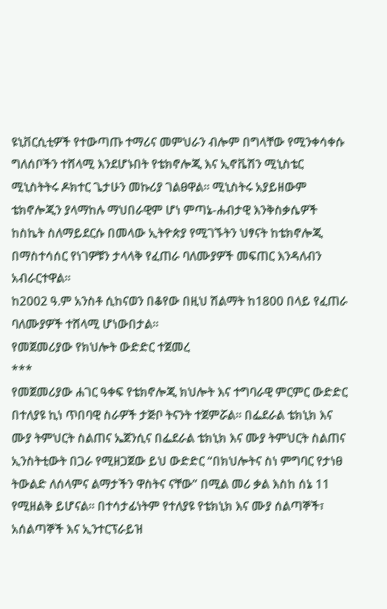ዩኒቨርሲቲዎች የተውጣጡ ተማሪና መምህራን ብሎም በግላቸው የሚንቀሳቀሱ ግለሰቦችን ተሸላሚ እንደሆኑበት የቴክኖሎጂ እና ኢኖቬሽን ሚኒስቴር ሚኒስትትሩ ዶክተር ጌታሁን መኩሪያ ገልፀዋል፡፡ ሚኒስትሩ አያይዘውም ቴክኖሎጂን ያላማከሉ ማህበራዊም ሆነ ምጣኔ-ሐብታዊ እንቅስቃሴዎች ከስኬት ስለማይደርሱ በመላው ኢትዮጵያ የሚገኙትን ህፃናት ከቴክኖሎጂ በማስተሳሰር የነገዎቹን ታላላቅ የፈጠራ ባለሙያዎች መፍጠር እንዳለብን አብራርተዋል፡፡
ከ2002 ዓ.ም አንስቶ ሲከናወን በቆየው በዚህ ሽልማት ከ1800 በላይ የፈጠራ ባለሙያዎች ተሸላሚ ሆነውበታል፡፡
የመጀመሪያው የክህሎት ውድድር ተጀመረ
***
የመጀመሪያው ሐገር ዓቀፍ የቴክኖሎጂ ክህሎት እና ተግባራዊ ምርምር ውድድር በተለያዩ ኪነ ጥበባዊ ስራዎች ታጅቦ ትናንት ተጀምሯል፡፡ በፌደራል ቴክኒክ እና ሙያ ትምህርት ስልጠና ኤጀንሲና በፌደራል ቴክኒክ እና ሙያ ትምህርት ስልጠና ኢንስትቲውት በጋራ የሚዘጋጀው ይህ ውድድር “በክህሎትና ስነ ምግባር የታነፀ ትውልድ ለሰላምና ልማታችን ዋስትና ናቸው” በሚል መሪ ቃል እስከ ሰኔ 11 የሚዘልቅ ይሆናል፡፡ በተሳታፊነትም የተለያዩ የቴክኒክ እና ሙያ ሰልጣኞች፣ አሰልጣኞች እና ኢንተርፕራይዝ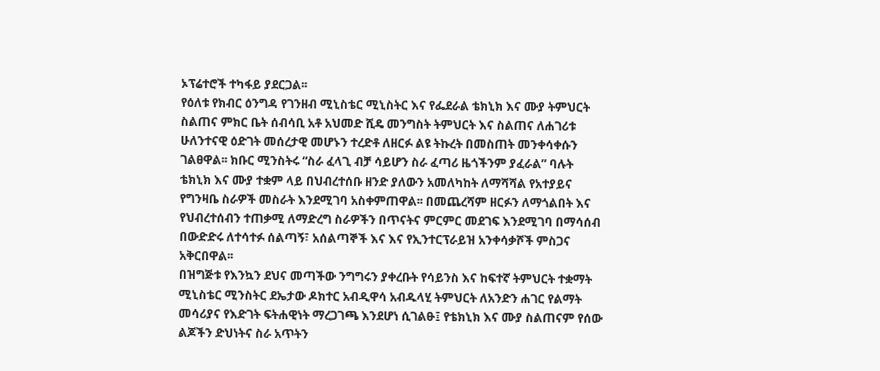ኦፕሬተሮች ተካፋይ ያደርጋል፡፡
የዕለቱ የክብር ዕንግዳ የገንዘብ ሚኒስቴር ሚኒስትር እና የፌደራል ቴክኒክ እና ሙያ ትምህርት ስልጠና ምክር ቤት ሰብሳቢ አቶ አህመድ ሺዴ መንግስት ትምህርት እና ስልጠና ለሐገሪቱ ሁለንተናዊ ዕድገት መሰረታዊ መሆኑን ተረድቶ ለዘርፉ ልዩ ትኩረት በመስጠት መንቀሳቀሱን ገልፀዋል፡፡ ክቡር ሚንስትሩ “ስራ ፈላጊ ብቻ ሳይሆን ስራ ፈጣሪ ዜጎችንም ያፈራል” ባሉት ቴክኒክ እና ሙያ ተቋም ላይ በህብረተሰቡ ዘንድ ያለውን አመለካከት ለማሻሻል የአተያይና የግንዛቤ ስራዎች መስራት እንደሚገባ አስቀምጠዋል፡፡ በመጨረሻም ዘርፉን ለማጎልበት እና የህብረተሰብን ተጠቃሚ ለማድረግ ስራዎችን በጥናትና ምርምር መደገፍ እንደሚገባ በማሳሰብ በውድድሩ ለተሳተፉ ሰልጣኝ፣ አሰልጣኞች እና እና የኢንተርፕራይዝ አንቀሳቃሾች ምስጋና አቅርበዋል፡፡
በዝግጅቱ የእንኳን ደህና መጣችው ንግግሩን ያቀረቡት የሳይንስ እና ከፍተኛ ትምህርት ተቋማት ሚኒስቴር ሚንስትር ደኤታው ዶክተር አብዲዋሳ አብዱላሂ ትምህርት ለአንድን ሐገር የልማት መሳሪያና የእድገት ፍትሐዊነት ማረጋገጫ እንደሆነ ሲገልፁ፤ የቴክኒክ እና ሙያ ስልጠናም የሰው ልጆችን ድህነትና ስራ አጥትን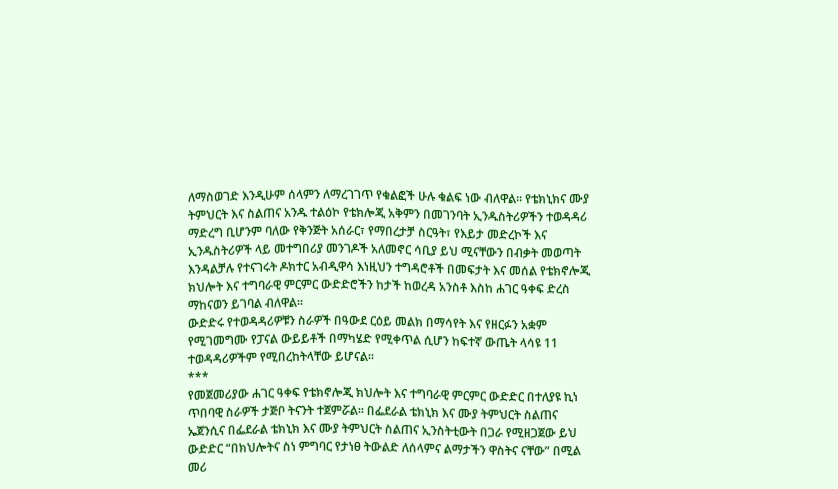ለማስወገድ እንዲሁም ሰላምን ለማረገገጥ የቁልፎች ሁሉ ቁልፍ ነው ብለዋል፡፡ የቴክኒክና ሙያ ትምህርት እና ስልጠና አንዱ ተልዕኮ የቴክሎጂ አቅምን በመገንባት ኢንዱስትሪዎችን ተወዳዳሪ ማድረግ ቢሆንም ባለው የቅንጅት አሰራር፣ የማበረታቻ ስርዓት፣ የእይታ መድረኮች እና ኢንዱስትሪዎች ላይ መተግበሪያ መንገዶች አለመኖር ሳቢያ ይህ ሚናቸውን በብቃት መወጣት እንዳልቻሉ የተናገሩት ዶክተር አብዲዋሳ እነዚህን ተግዳሮቶች በመፍታት እና መሰል የቴክኖሎጂ ክህሎት እና ተግባራዊ ምርምር ውድድሮችን ከታች ከወረዳ አንስቶ እስከ ሐገር ዓቀፍ ድረስ ማከናወን ይገባል ብለዋል፡፡
ውድድሩ የተወዳዳሪዎቹን ስራዎች በዓውደ ርዕይ መልክ በማሳየት እና የዘርፉን አቋም የሚገመግሙ የፓናል ውይይቶች በማካሄድ የሚቀጥል ሲሆን ከፍተኛ ውጤት ላሳዩ 11 ተወዳዳሪዎችም የሚበረከትላቸው ይሆናል፡፡
***
የመጀመሪያው ሐገር ዓቀፍ የቴክኖሎጂ ክህሎት እና ተግባራዊ ምርምር ውድድር በተለያዩ ኪነ ጥበባዊ ስራዎች ታጅቦ ትናንት ተጀምሯል፡፡ በፌደራል ቴክኒክ እና ሙያ ትምህርት ስልጠና ኤጀንሲና በፌደራል ቴክኒክ እና ሙያ ትምህርት ስልጠና ኢንስትቲውት በጋራ የሚዘጋጀው ይህ ውድድር “በክህሎትና ስነ ምግባር የታነፀ ትውልድ ለሰላምና ልማታችን ዋስትና ናቸው” በሚል መሪ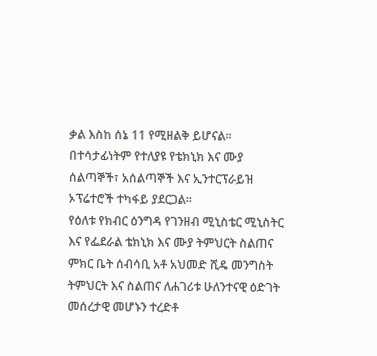ቃል እስከ ሰኔ 11 የሚዘልቅ ይሆናል፡፡ በተሳታፊነትም የተለያዩ የቴክኒክ እና ሙያ ሰልጣኞች፣ አሰልጣኞች እና ኢንተርፕራይዝ ኦፕሬተሮች ተካፋይ ያደርጋል፡፡
የዕለቱ የክብር ዕንግዳ የገንዘብ ሚኒስቴር ሚኒስትር እና የፌደራል ቴክኒክ እና ሙያ ትምህርት ስልጠና ምክር ቤት ሰብሳቢ አቶ አህመድ ሺዴ መንግስት ትምህርት እና ስልጠና ለሐገሪቱ ሁለንተናዊ ዕድገት መሰረታዊ መሆኑን ተረድቶ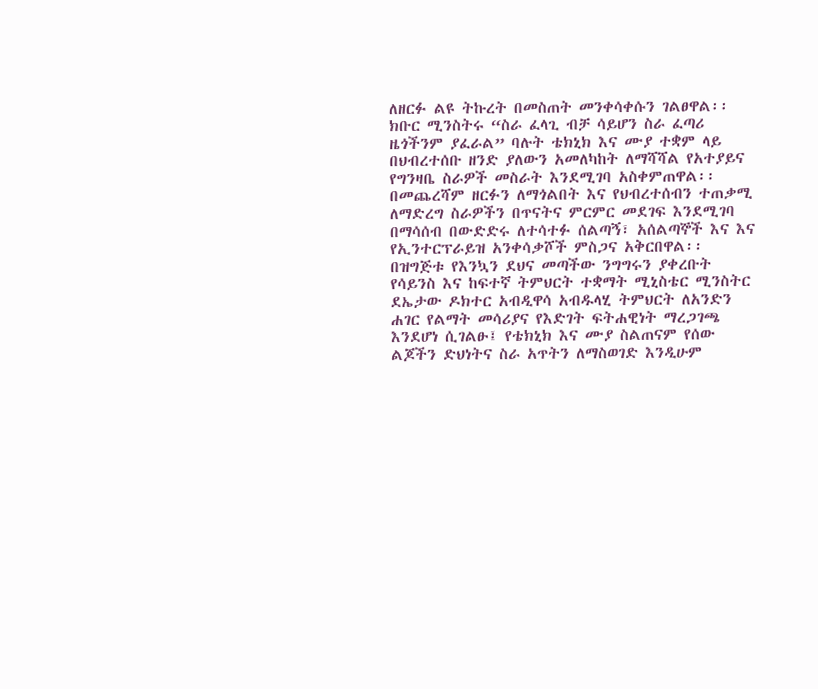ለዘርፉ ልዩ ትኩረት በመስጠት መንቀሳቀሱን ገልፀዋል፡፡ ክቡር ሚንስትሩ “ስራ ፈላጊ ብቻ ሳይሆን ስራ ፈጣሪ ዜጎችንም ያፈራል” ባሉት ቴክኒክ እና ሙያ ተቋም ላይ በህብረተሰቡ ዘንድ ያለውን አመለካከት ለማሻሻል የአተያይና የግንዛቤ ስራዎች መስራት እንደሚገባ አስቀምጠዋል፡፡ በመጨረሻም ዘርፉን ለማጎልበት እና የህብረተሰብን ተጠቃሚ ለማድረግ ስራዎችን በጥናትና ምርምር መደገፍ እንደሚገባ በማሳሰብ በውድድሩ ለተሳተፉ ሰልጣኝ፣ አሰልጣኞች እና እና የኢንተርፕራይዝ አንቀሳቃሾች ምስጋና አቅርበዋል፡፡
በዝግጅቱ የእንኳን ደህና መጣችው ንግግሩን ያቀረቡት የሳይንስ እና ከፍተኛ ትምህርት ተቋማት ሚኒስቴር ሚንስትር ደኤታው ዶክተር አብዲዋሳ አብዱላሂ ትምህርት ለአንድን ሐገር የልማት መሳሪያና የእድገት ፍትሐዊነት ማረጋገጫ እንደሆነ ሲገልፁ፤ የቴክኒክ እና ሙያ ስልጠናም የሰው ልጆችን ድህነትና ስራ አጥትን ለማስወገድ እንዲሁም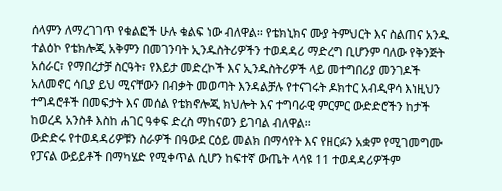ሰላምን ለማረገገጥ የቁልፎች ሁሉ ቁልፍ ነው ብለዋል፡፡ የቴክኒክና ሙያ ትምህርት እና ስልጠና አንዱ ተልዕኮ የቴክሎጂ አቅምን በመገንባት ኢንዱስትሪዎችን ተወዳዳሪ ማድረግ ቢሆንም ባለው የቅንጅት አሰራር፣ የማበረታቻ ስርዓት፣ የእይታ መድረኮች እና ኢንዱስትሪዎች ላይ መተግበሪያ መንገዶች አለመኖር ሳቢያ ይህ ሚናቸውን በብቃት መወጣት እንዳልቻሉ የተናገሩት ዶክተር አብዲዋሳ እነዚህን ተግዳሮቶች በመፍታት እና መሰል የቴክኖሎጂ ክህሎት እና ተግባራዊ ምርምር ውድድሮችን ከታች ከወረዳ አንስቶ እስከ ሐገር ዓቀፍ ድረስ ማከናወን ይገባል ብለዋል፡፡
ውድድሩ የተወዳዳሪዎቹን ስራዎች በዓውደ ርዕይ መልክ በማሳየት እና የዘርፉን አቋም የሚገመግሙ የፓናል ውይይቶች በማካሄድ የሚቀጥል ሲሆን ከፍተኛ ውጤት ላሳዩ 11 ተወዳዳሪዎችም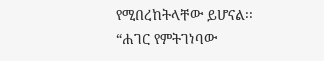የሚበረከትላቸው ይሆናል፡፡
“ሐገር የምትገነባው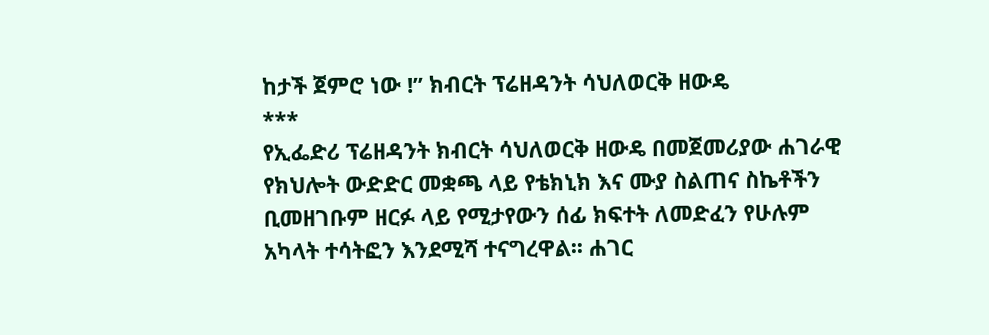ከታች ጀምሮ ነው !” ክብርት ፕሬዘዳንት ሳህለወርቅ ዘውዴ
***
የኢፌድሪ ፕሬዘዳንት ክብርት ሳህለወርቅ ዘውዴ በመጀመሪያው ሐገራዊ የክህሎት ውድድር መቋጫ ላይ የቴክኒክ እና ሙያ ስልጠና ስኬቶችን ቢመዘገቡም ዘርፉ ላይ የሚታየውን ሰፊ ክፍተት ለመድፈን የሁሉም አካላት ተሳትፎን እንደሚሻ ተናግረዋል፡፡ ሐገር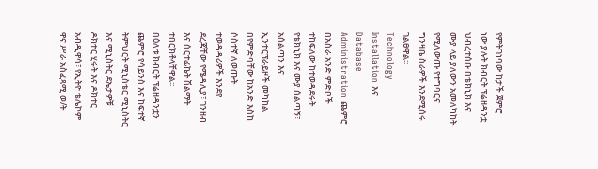የምትገነባው ከታች ጀምሮ ነው ያሉት ክብርት ፕሬዘዳንቷ ህብረተሰቡ በቴክኒክ እና ሙያ ላይ ያለውን አመለካከት የሚለውጡ የተግባርና ግንዛቤ ስራዎች እንደሚሰሩ ገልፀዋል፡፡
Technology Installation እና Database Administration ጨምሮ በአስራ አንድ ምድቦች ተከፍለው ከተወዳደሩት የቴክኒክ እና ሙያ ሰልጣኝ፣ አሰልጣን እና ኢንተርፕራይዞች መካከል በየምድባቸው ከአንድ እስከ ሶስተኛ ለወጡት ተወዳዳሪዎች እንደየ ደረጃቸው የሜዳሊያ፣ ገንዘብ እና ሰርተፊኬት ሽልማት ተበርክቶላቸዋል፡፡
በዕለቱ ክብርት ፕሬዘዳንቷን ጨምሮ የሳይንስ እና ከፍተኛ ትምህርት ሚኒስቴር ሚኒስትር እና ሚኒስትር ደኤታዎቹ ዶክተር ሂሩት እና ዶክተር አብዲዋሳ፣ የኢትዮ ቴሌኮም ዋና ሥራ አስፈጻሚ ወ/ት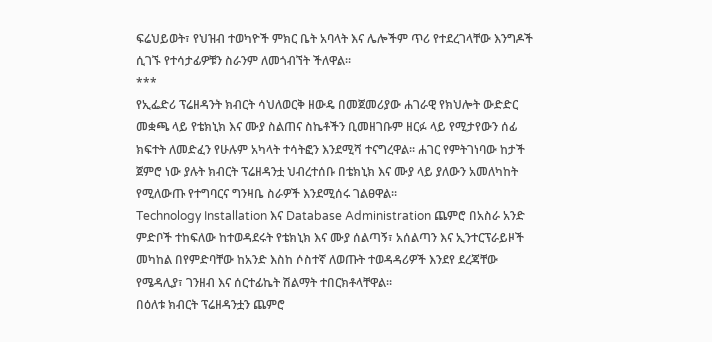ፍሬህይወት፣ የህዝብ ተወካዮች ምክር ቤት አባላት እና ሌሎችም ጥሪ የተደረገላቸው እንግዶች ሲገኙ የተሳታፊዎቹን ስራንም ለመጎብኘት ችለዋል፡፡
***
የኢፌድሪ ፕሬዘዳንት ክብርት ሳህለወርቅ ዘውዴ በመጀመሪያው ሐገራዊ የክህሎት ውድድር መቋጫ ላይ የቴክኒክ እና ሙያ ስልጠና ስኬቶችን ቢመዘገቡም ዘርፉ ላይ የሚታየውን ሰፊ ክፍተት ለመድፈን የሁሉም አካላት ተሳትፎን እንደሚሻ ተናግረዋል፡፡ ሐገር የምትገነባው ከታች ጀምሮ ነው ያሉት ክብርት ፕሬዘዳንቷ ህብረተሰቡ በቴክኒክ እና ሙያ ላይ ያለውን አመለካከት የሚለውጡ የተግባርና ግንዛቤ ስራዎች እንደሚሰሩ ገልፀዋል፡፡
Technology Installation እና Database Administration ጨምሮ በአስራ አንድ ምድቦች ተከፍለው ከተወዳደሩት የቴክኒክ እና ሙያ ሰልጣኝ፣ አሰልጣን እና ኢንተርፕራይዞች መካከል በየምድባቸው ከአንድ እስከ ሶስተኛ ለወጡት ተወዳዳሪዎች እንደየ ደረጃቸው የሜዳሊያ፣ ገንዘብ እና ሰርተፊኬት ሽልማት ተበርክቶላቸዋል፡፡
በዕለቱ ክብርት ፕሬዘዳንቷን ጨምሮ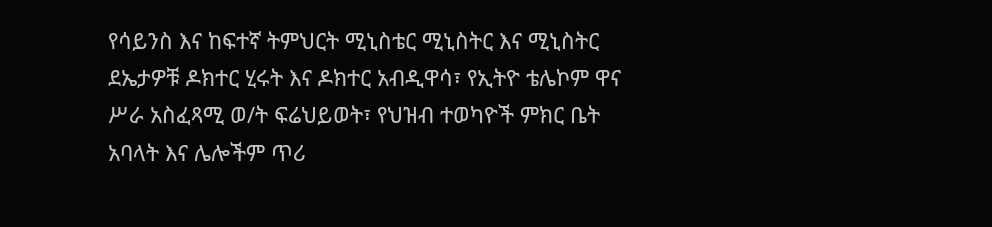የሳይንስ እና ከፍተኛ ትምህርት ሚኒስቴር ሚኒስትር እና ሚኒስትር ደኤታዎቹ ዶክተር ሂሩት እና ዶክተር አብዲዋሳ፣ የኢትዮ ቴሌኮም ዋና ሥራ አስፈጻሚ ወ/ት ፍሬህይወት፣ የህዝብ ተወካዮች ምክር ቤት አባላት እና ሌሎችም ጥሪ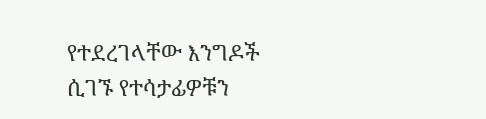የተደረገላቸው እንግዶች ሲገኙ የተሳታፊዎቹን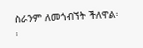ስራንም ለመጎብኘት ችለዋል፡፡